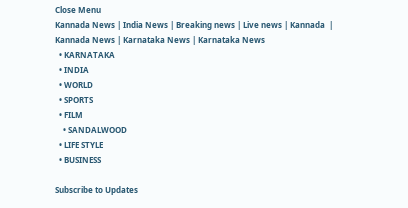Close Menu
Kannada News | India News | Breaking news | Live news | Kannada  | Kannada News | Karnataka News | Karnataka News
  • KARNATAKA
  • INDIA
  • WORLD
  • SPORTS
  • FILM
    • SANDALWOOD
  • LIFE STYLE
  • BUSINESS

Subscribe to Updates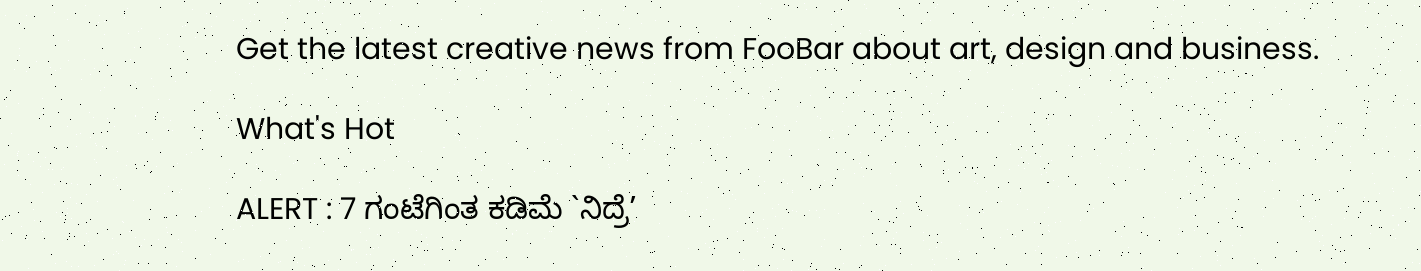Get the latest creative news from FooBar about art, design and business.

What's Hot

ALERT : 7 ಗಂಟೆಗಿಂತ ಕಡಿಮೆ `ನಿದ್ರೆ’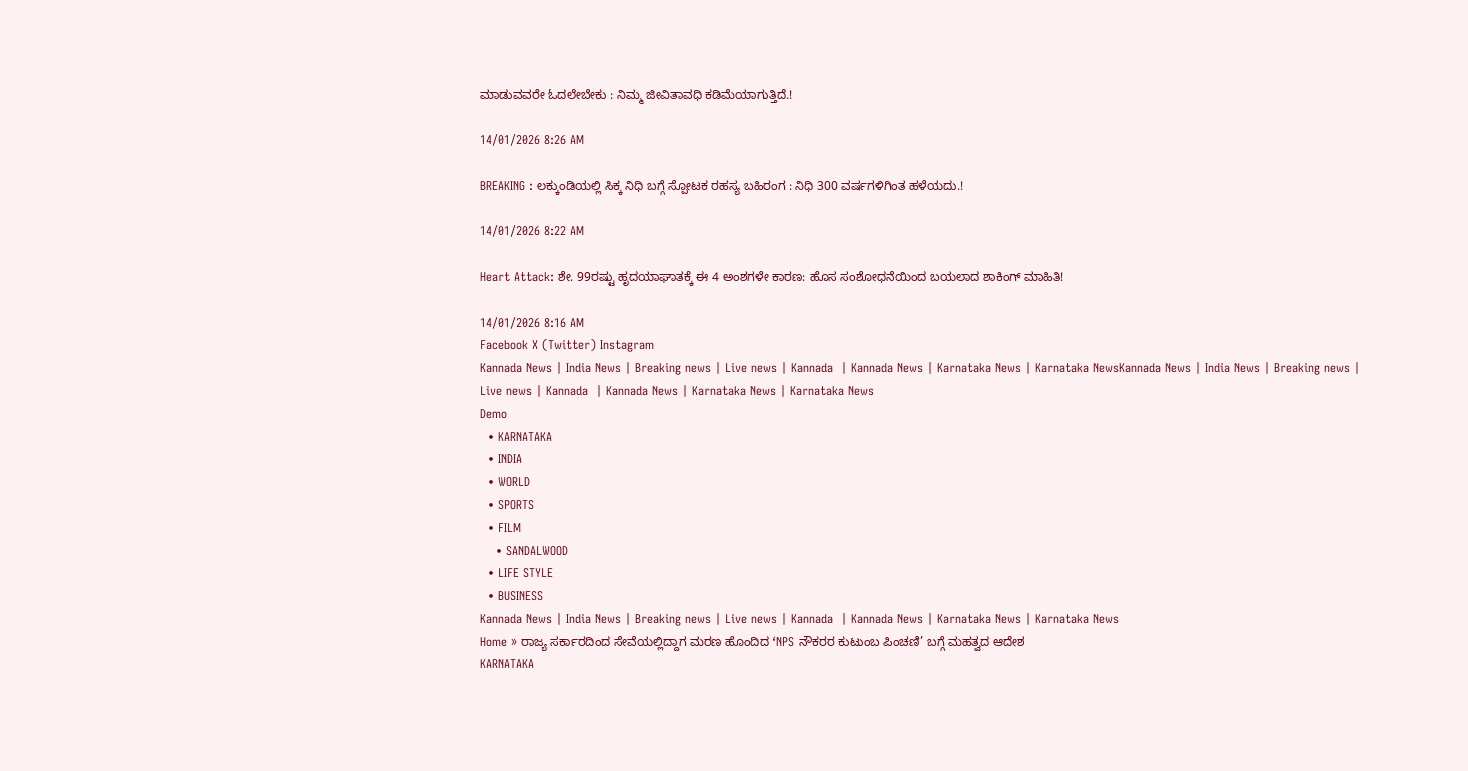ಮಾಡುವವರೇ ಓದಲೇಬೇಕು : ನಿಮ್ಮ ಜೀವಿತಾವಧಿ ಕಡಿಮೆಯಾಗುತ್ತಿದೆ.!

14/01/2026 8:26 AM

BREAKING : ಲಕ್ಕುಂಡಿಯಲ್ಲಿ ಸಿಕ್ಕ ನಿಧಿ ಬಗ್ಗೆ ಸ್ಪೋಟಕ ರಹಸ್ಯ ಬಹಿರಂಗ : ನಿಧಿ 300 ವರ್ಷಗಳಿಗಿಂತ ಹಳೆಯದು.!

14/01/2026 8:22 AM

Heart Attack: ಶೇ. 99ರಷ್ಟು ಹೃದಯಾಘಾತಕ್ಕೆ ಈ 4 ಅಂಶಗಳೇ ಕಾರಣ: ಹೊಸ ಸಂಶೋಧನೆಯಿಂದ ಬಯಲಾದ ಶಾಕಿಂಗ್ ಮಾಹಿತಿ!

14/01/2026 8:16 AM
Facebook X (Twitter) Instagram
Kannada News | India News | Breaking news | Live news | Kannada  | Kannada News | Karnataka News | Karnataka NewsKannada News | India News | Breaking news | Live news | Kannada  | Kannada News | Karnataka News | Karnataka News
Demo
  • KARNATAKA
  • INDIA
  • WORLD
  • SPORTS
  • FILM
    • SANDALWOOD
  • LIFE STYLE
  • BUSINESS
Kannada News | India News | Breaking news | Live news | Kannada  | Kannada News | Karnataka News | Karnataka News
Home » ರಾಜ್ಯ ಸರ್ಕಾರದಿಂದ ಸೇವೆಯಲ್ಲಿದ್ದಾಗ ಮರಣ ಹೊಂದಿದ ‘NPS ನೌಕರರ ಕುಟುಂಬ ಪಿಂಚಣಿ’ ಬಗ್ಗೆ ಮಹತ್ವದ ಆದೇಶ
KARNATAKA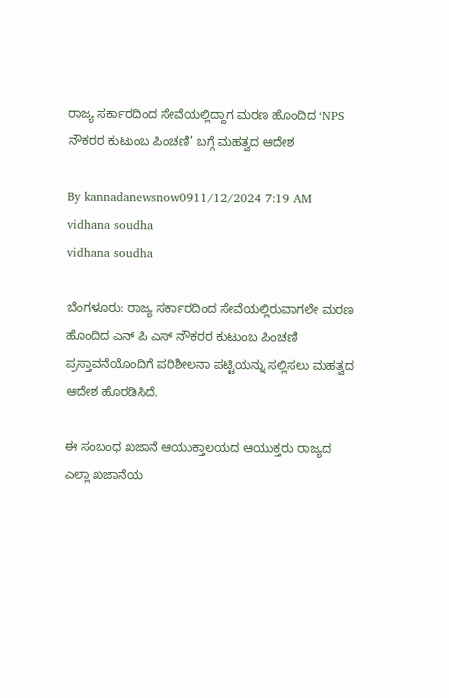ರಾಜ್ಯ ಸರ್ಕಾರದಿಂದ ಸೇವೆಯಲ್ಲಿದ್ದಾಗ ಮರಣ ಹೊಂದಿದ ‘NPS ನೌಕರರ ಕುಟುಂಬ ಪಿಂಚಣಿ’ ಬಗ್ಗೆ ಮಹತ್ವದ ಆದೇಶ

By kannadanewsnow0911/12/2024 7:19 AM
vidhana soudha
vidhana soudha

ಬೆಂಗಳೂರು: ರಾಜ್ಯ ಸರ್ಕಾರದಿಂದ ಸೇವೆಯಲ್ಲಿರುವಾಗಲೇ ಮರಣ ಹೊಂದಿದ ಎನ್ ಪಿ ಎಸ್ ನೌಕರರ ಕುಟುಂಬ ಪಿಂಚಣಿ ಪ್ರಸ್ತಾವನೆಯೊಂದಿಗೆ ಪರಿಶೀಲನಾ ಪಟ್ಟಿಯನ್ನು ಸಲ್ಲಿಸಲು ಮಹತ್ವದ ಆದೇಶ ಹೊರಡಿಸಿದೆ.

ಈ ಸಂಬಂಧ ಖಜಾನೆ ಆಯುಕ್ತಾಲಯದ ಆಯುಕ್ತರು ರಾಜ್ಯದ ಎಲ್ಲಾ ಖಜಾನೆಯ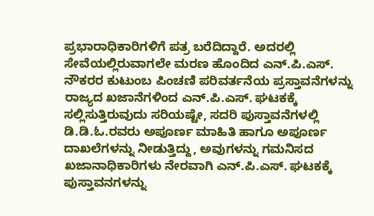ಪ್ರಭಾರಾಧಿಕಾರಿಗಳಿಗೆ ಪತ್ರ ಬರೆದಿದ್ದಾರೆ. ಅದರಲ್ಲಿ ಸೇವೆಯಲ್ಲಿರುವಾಗಲೇ ಮರಣ ಹೊಂದಿದ ಎನ್.ಪಿ.ಎಸ್. ನೌಕರರ ಕುಟುಂಬ ಪಿಂಚಣಿ ಪರಿವರ್ತನೆಯ ಪ್ರಸ್ತಾವನೆಗಳನ್ನು ರಾಜ್ಯದ ಖಜಾನೆಗಳಿಂದ ಎನ್.ಪಿ.ಎಸ್. ಘಟಕಕ್ಕೆ ಸಲ್ಲಿಸುತ್ತಿರುವುದು ಸರಿಯಷ್ಟೇ, ಸದರಿ ಪುಸ್ತಾವನೆಗಳಲ್ಲಿ ಡಿ.ಡಿ.ಓ.ರವರು ಅಪೂರ್ಣ ಮಾಹಿತಿ ಹಾಗೂ ಅಪೂರ್ಣ ದಾಖಲೆಗಳನ್ನು ನೀಡುತ್ತಿದ್ದು, ಅವುಗಳನ್ನು ಗಮನಿಸದ ಖಜಾನಾಧಿಕಾರಿಗಳು ನೇರವಾಗಿ ಎನ್.ಪಿ.ಎಸ್. ಘಟಕಕ್ಕೆ ಪುಸ್ತಾವನಗಳನ್ನು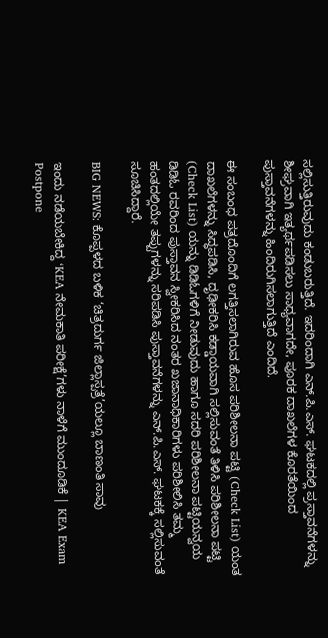ಸಲ್ಲಿಸುತ್ತಿರುವುದು ಕಂಡುಬರುತ್ತಿದೆ. ಇದರಿಂದಾಗಿ ಎನ್.ಪಿ.ಎಸ್. ಘಟಕದಲ್ಲಿ ಪ್ರಸ್ತಾವನೆಗಳನ್ನು ಶೀಘ್ರವಾಗಿ ಇತ್ಯರ್ಥಪಡಿಸಲು ಸಾಧ್ಯವಾಗದೇ, ಪೂರಕ ದಾಖಲೆಗಳ ಕೊರತೆಯಿಂದ ಪುಸ್ತಾವನೆಗಳನ್ನು ಹಿಂದಿರುಗಿಸಲಾಗುತ್ತಿದೆ ಎಂದಿದೆ.

ಈ ಸಂಬಂಧ ಪತ್ರದೊಂದಿಗೆ ಲಗತ್ತಿಸಲಾಗಿರುವ ಹೊಸ ಪರಿಶೀಲನಾ ಪಟ್ಟಿ (Check List) ಯಂತ ದಾಖಲೆಗಳನ್ನು ಸಿದ್ಧಪಡಿಸಿ, ದೃಢೀಕರಿಸಿ ಕಡ್ಡಾಯವಾಗಿ ಸಲ್ಲಿಸುವಂತೆ ತಿಳಿಸಿ ಪರಿಶೀಲನಾ ಪಟ್ಟಿ (Check List) ಯನ್ನು ಡಿಡಿಓಗಳಿಗೆ ನೀಡುವುದು ಹಾಗೂ ಸದರಿ ಪರಿಶೀಲನಾ ಪಟ್ಟಿಯನ್ವಯ ಡಿಡಿಓ ರವರಿಂದ ಪುಸ್ತಾವನ ಸ್ವೀಕರಿಸಿದ ನಂತರ ಖಜಾನಾಧಿಕಾರಿಗಳು ಪರಿಶೀಲಿಸಿ ತಮ್ಮ ಹಂತದಲ್ಲಿಯೇ ತಪ್ಪುಗಳನ್ನು ಸರಿಪಡಿಸಿ ಪುಸ್ತಾವನೆಗಳನ್ನು ಎನ್.ಪಿ.ಎಸ್. ಘಟಕಕ್ಕೆ ಸಲ್ಲಿಸುವಂತೆ ಸೂಚಿಸಿದ್ದಾರೆ.

BIG NEWS: ಕೊಪ್ಪಳದ ಬಳಿಕ ‘ಚಿತ್ರದುರ್ಗ ಜಿಲ್ಲಾಸ್ಪತ್ರೆ’ಯಲ್ಲೂ ಬಾಣಂತಿ ಸಾವು

ಇಂದು ನಡೆಯಬೇಕಿದ್ದ ‘KEA ನೇಮಕಾತಿ ಪರೀಕ್ಷೆ’ಗಳು ನಾಳೆಗೆ ಮುಂದೂಡಿಕೆ | KEA Exam Postpone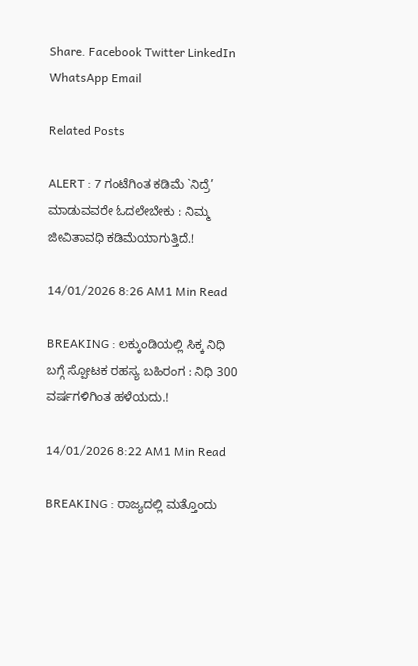Share. Facebook Twitter LinkedIn WhatsApp Email

Related Posts

ALERT : 7 ಗಂಟೆಗಿಂತ ಕಡಿಮೆ `ನಿದ್ರೆ’ ಮಾಡುವವರೇ ಓದಲೇಬೇಕು : ನಿಮ್ಮ ಜೀವಿತಾವಧಿ ಕಡಿಮೆಯಾಗುತ್ತಿದೆ.!

14/01/2026 8:26 AM1 Min Read

BREAKING : ಲಕ್ಕುಂಡಿಯಲ್ಲಿ ಸಿಕ್ಕ ನಿಧಿ ಬಗ್ಗೆ ಸ್ಪೋಟಕ ರಹಸ್ಯ ಬಹಿರಂಗ : ನಿಧಿ 300 ವರ್ಷಗಳಿಗಿಂತ ಹಳೆಯದು.!

14/01/2026 8:22 AM1 Min Read

BREAKING : ರಾಜ್ಯದಲ್ಲಿ ಮತ್ತೊಂದು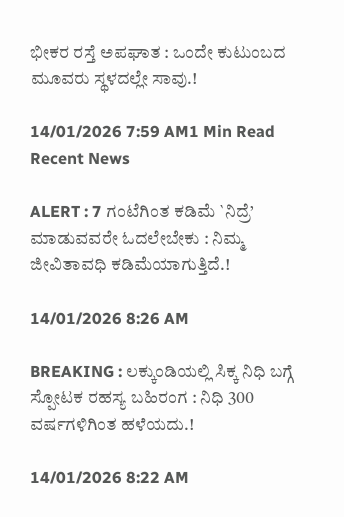ಭೀಕರ ರಸ್ತೆ ಅಪಘಾತ : ಒಂದೇ ಕುಟುಂಬದ ಮೂವರು ಸ್ಥಳದಲ್ಲೇ ಸಾವು.!

14/01/2026 7:59 AM1 Min Read
Recent News

ALERT : 7 ಗಂಟೆಗಿಂತ ಕಡಿಮೆ `ನಿದ್ರೆ’ ಮಾಡುವವರೇ ಓದಲೇಬೇಕು : ನಿಮ್ಮ ಜೀವಿತಾವಧಿ ಕಡಿಮೆಯಾಗುತ್ತಿದೆ.!

14/01/2026 8:26 AM

BREAKING : ಲಕ್ಕುಂಡಿಯಲ್ಲಿ ಸಿಕ್ಕ ನಿಧಿ ಬಗ್ಗೆ ಸ್ಪೋಟಕ ರಹಸ್ಯ ಬಹಿರಂಗ : ನಿಧಿ 300 ವರ್ಷಗಳಿಗಿಂತ ಹಳೆಯದು.!

14/01/2026 8:22 AM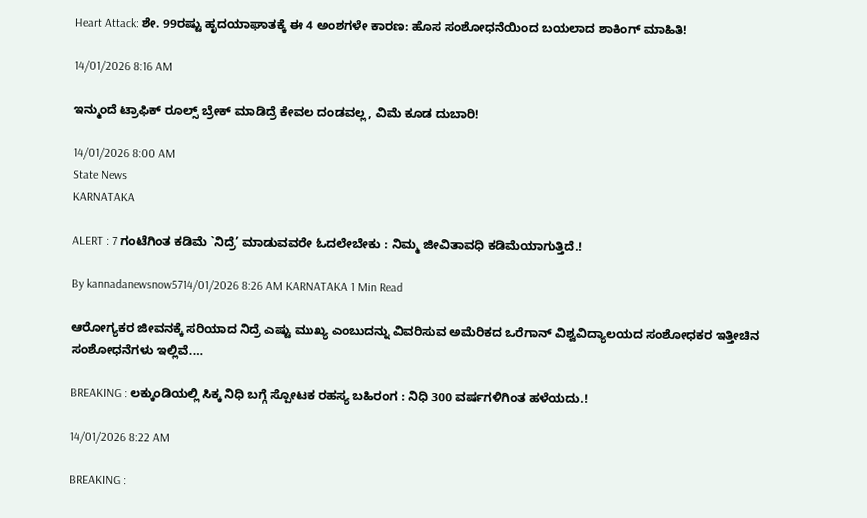Heart Attack: ಶೇ. 99ರಷ್ಟು ಹೃದಯಾಘಾತಕ್ಕೆ ಈ 4 ಅಂಶಗಳೇ ಕಾರಣ: ಹೊಸ ಸಂಶೋಧನೆಯಿಂದ ಬಯಲಾದ ಶಾಕಿಂಗ್ ಮಾಹಿತಿ!

14/01/2026 8:16 AM

ಇನ್ಮುಂದೆ ಟ್ರಾಫಿಕ್ ರೂಲ್ಸ್ ಬ್ರೇಕ್ ಮಾಡಿದ್ರೆ ಕೇವಲ ದಂಡವಲ್ಲ, ವಿಮೆ ಕೂಡ ದುಬಾರಿ!

14/01/2026 8:00 AM
State News
KARNATAKA

ALERT : 7 ಗಂಟೆಗಿಂತ ಕಡಿಮೆ `ನಿದ್ರೆ’ ಮಾಡುವವರೇ ಓದಲೇಬೇಕು : ನಿಮ್ಮ ಜೀವಿತಾವಧಿ ಕಡಿಮೆಯಾಗುತ್ತಿದೆ.!

By kannadanewsnow5714/01/2026 8:26 AM KARNATAKA 1 Min Read

ಆರೋಗ್ಯಕರ ಜೀವನಕ್ಕೆ ಸರಿಯಾದ ನಿದ್ರೆ ಎಷ್ಟು ಮುಖ್ಯ ಎಂಬುದನ್ನು ವಿವರಿಸುವ ಅಮೆರಿಕದ ಒರೆಗಾನ್ ವಿಶ್ವವಿದ್ಯಾಲಯದ ಸಂಶೋಧಕರ ಇತ್ತೀಚಿನ ಸಂಶೋಧನೆಗಳು ಇಲ್ಲಿವೆ.…

BREAKING : ಲಕ್ಕುಂಡಿಯಲ್ಲಿ ಸಿಕ್ಕ ನಿಧಿ ಬಗ್ಗೆ ಸ್ಪೋಟಕ ರಹಸ್ಯ ಬಹಿರಂಗ : ನಿಧಿ 300 ವರ್ಷಗಳಿಗಿಂತ ಹಳೆಯದು.!

14/01/2026 8:22 AM

BREAKING :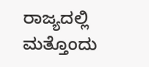ರಾಜ್ಯದಲ್ಲಿ ಮತ್ತೊಂದು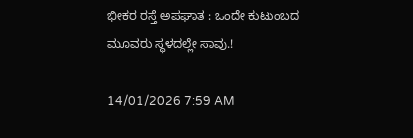ಭೀಕರ ರಸ್ತೆ ಅಪಘಾತ : ಒಂದೇ ಕುಟುಂಬದ ಮೂವರು ಸ್ಥಳದಲ್ಲೇ ಸಾವು.!

14/01/2026 7:59 AM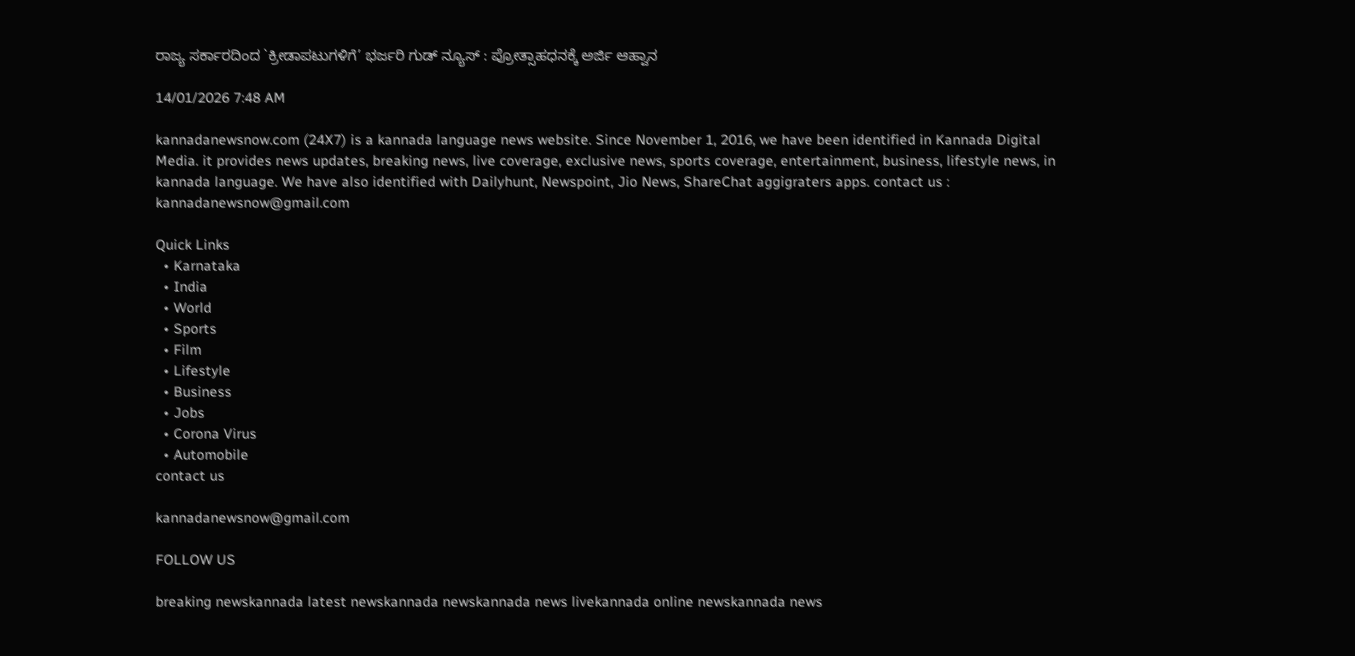ರಾಜ್ಯ ಸರ್ಕಾರದಿಂದ `ಕ್ರೀಡಾಪಟುಗಳಿಗೆ’ ಭರ್ಜರಿ ಗುಡ್ ನ್ಯೂಸ್ : ಪ್ರೋತ್ಸಾಹಧನಕ್ಕೆ ಅರ್ಜಿ ಆಹ್ವಾನ

14/01/2026 7:48 AM

kannadanewsnow.com (24X7) is a kannada language news website. Since November 1, 2016, we have been identified in Kannada Digital Media. it provides news updates, breaking news, live coverage, exclusive news, sports coverage, entertainment, business, lifestyle news, in kannada language. We have also identified with Dailyhunt, Newspoint, Jio News, ShareChat aggigraters apps. contact us : kannadanewsnow@gmail.com

Quick Links
  • Karnataka
  • India
  • World
  • Sports
  • Film
  • Lifestyle
  • Business
  • Jobs
  • Corona Virus
  • Automobile
contact us

kannadanewsnow@gmail.com

FOLLOW US

breaking newskannada latest newskannada newskannada news livekannada online newskannada news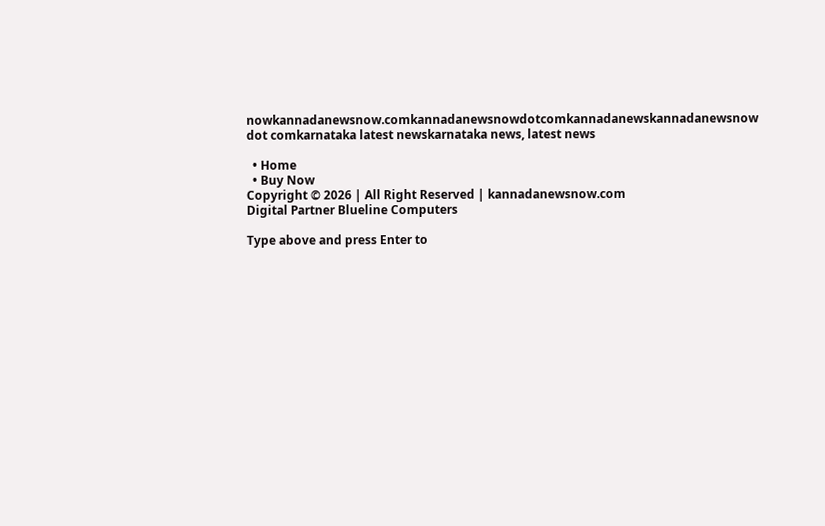nowkannadanewsnow.comkannadanewsnowdotcomkannadanewskannadanewsnow dot comkarnataka latest newskarnataka news, latest news

  • Home
  • Buy Now
Copyright © 2026 | All Right Reserved | kannadanewsnow.com
Digital Partner Blueline Computers

Type above and press Enter to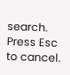search. Press Esc to cancel.